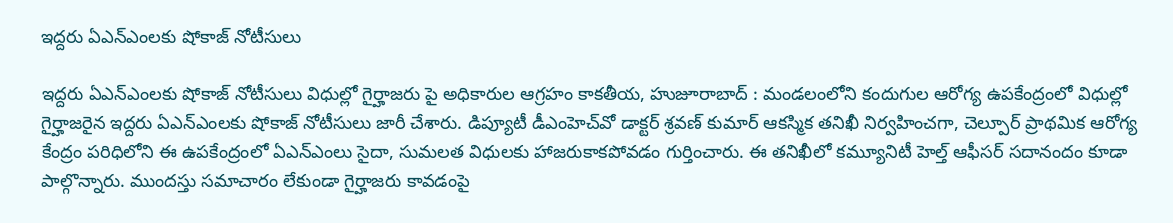ఇద్దరు ఏఎన్ఎంలకు షోకాజ్ నోటీసులు

ఇద్దరు ఏఎన్ఎంలకు షోకాజ్ నోటీసులు విధుల్లో గైర్హాజరు పై అధికారుల ఆగ్రహం కాకతీయ, హుజూరాబాద్ : మండలంలోని కందుగుల ఆరోగ్య ఉపకేంద్రంలో విధుల్లో గైర్హాజరైన ఇద్దరు ఏఎన్ఎంలకు షోకాజ్ నోటీసులు జారీ చేశారు. డిప్యూటీ డీఎంహెచ్‌వో డాక్టర్ శ్రవణ్ కుమార్ ఆకస్మిక తనిఖీ నిర్వహించగా, చెల్పూర్ ప్రాథమిక ఆరోగ్య కేంద్రం పరిధిలోని ఈ ఉపకేంద్రంలో ఏఎన్ఎంలు సైదా, సుమలత విధులకు హాజరుకాకపోవడం గుర్తించారు. ఈ తనిఖీలో కమ్యూనిటీ హెల్త్ ఆఫీసర్ సదానందం కూడా పాల్గొన్నారు. ముందస్తు సమాచారం లేకుండా గైర్హాజరు కావడంపై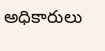అధికారులు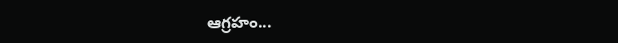ఆగ్రహం...